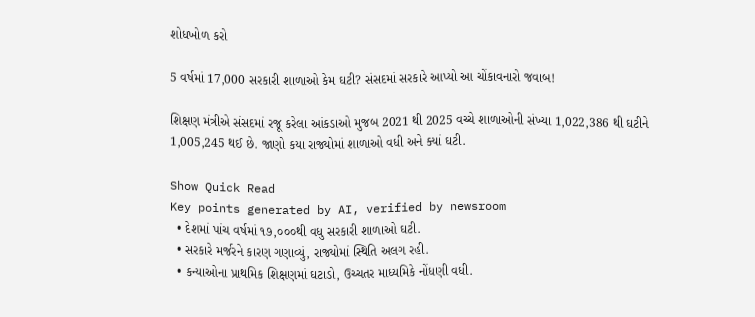શોધખોળ કરો

5 વર્ષમાં 17,000 સરકારી શાળાઓ કેમ ઘટી? સંસદમાં સરકારે આપ્યો આ ચોંકાવનારો જવાબ!

શિક્ષણ મંત્રીએ સંસદમાં રજૂ કરેલા આંકડાઓ મુજબ 2021 થી 2025 વચ્ચે શાળાઓની સંખ્યા 1,022,386 થી ઘટીને 1,005,245 થઈ છે. જાણો કયા રાજ્યોમાં શાળાઓ વધી અને ક્યાં ઘટી.

Show Quick Read
Key points generated by AI, verified by newsroom
  • દેશમાં પાંચ વર્ષમાં ૧૭,૦૦૦થી વધુ સરકારી શાળાઓ ઘટી.
  • સરકારે મર્જરને કારણ ગણાવ્યું, રાજ્યોમાં સ્થિતિ અલગ રહી.
  • કન્યાઓના પ્રાથમિક શિક્ષણમાં ઘટાડો, ઉચ્ચતર માધ્યમિકે નોંધણી વધી.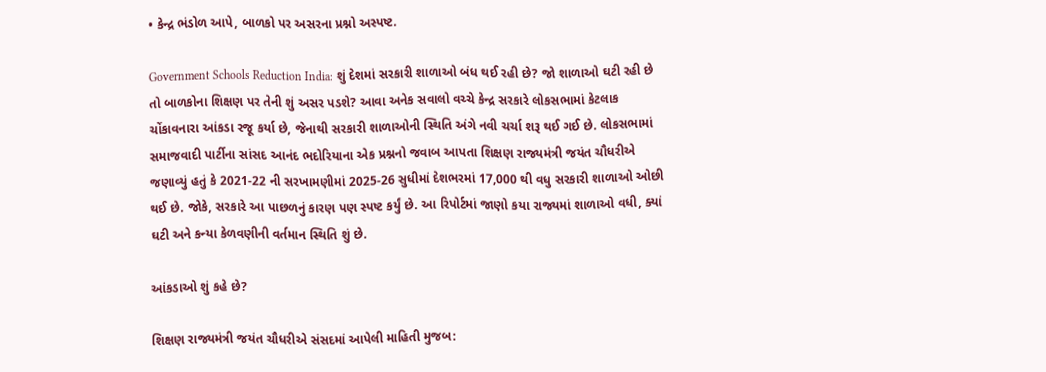• કેન્દ્ર ભંડોળ આપે, બાળકો પર અસરના પ્રશ્નો અસ્પષ્ટ.

Government Schools Reduction India: શું દેશમાં સરકારી શાળાઓ બંધ થઈ રહી છે? જો શાળાઓ ઘટી રહી છે તો બાળકોના શિક્ષણ પર તેની શું અસર પડશે? આવા અનેક સવાલો વચ્ચે કેન્દ્ર સરકારે લોકસભામાં કેટલાક ચોંકાવનારા આંકડા રજૂ કર્યા છે, જેનાથી સરકારી શાળાઓની સ્થિતિ અંગે નવી ચર્ચા શરૂ થઈ ગઈ છે. લોકસભામાં સમાજવાદી પાર્ટીના સાંસદ આનંદ ભદોરિયાના એક પ્રશ્નનો જવાબ આપતા શિક્ષણ રાજ્યમંત્રી જયંત ચૌધરીએ જણાવ્યું હતું કે 2021-22 ની સરખામણીમાં 2025-26 સુધીમાં દેશભરમાં 17,000 થી વધુ સરકારી શાળાઓ ઓછી થઈ છે. જોકે, સરકારે આ પાછળનું કારણ પણ સ્પષ્ટ કર્યું છે. આ રિપોર્ટમાં જાણો કયા રાજ્યમાં શાળાઓ વધી, ક્યાં ઘટી અને કન્યા કેળવણીની વર્તમાન સ્થિતિ શું છે.

આંકડાઓ શું કહે છે?

શિક્ષણ રાજ્યમંત્રી જયંત ચૌધરીએ સંસદમાં આપેલી માહિતી મુજબ: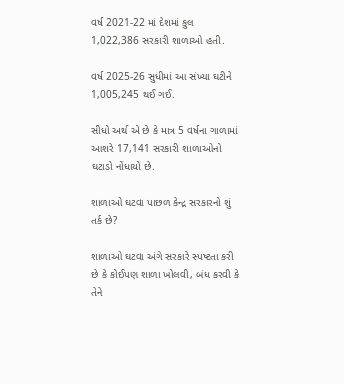વર્ષ 2021-22 માં દેશમાં કુલ 1,022,386 સરકારી શાળાઓ હતી.

વર્ષ 2025-26 સુધીમાં આ સંખ્યા ઘટીને 1,005,245 થઈ ગઈ.

સીધો અર્થ એ છે કે માત્ર 5 વર્ષના ગાળામાં આશરે 17,141 સરકારી શાળાઓનો ઘટાડો નોંધાયો છે.

શાળાઓ ઘટવા પાછળ કેન્દ્ર સરકારનો શું તર્ક છે?

શાળાઓ ઘટવા અંગે સરકારે સ્પષ્ટતા કરી છે કે કોઈપણ શાળા ખોલવી, બંધ કરવી કે તેને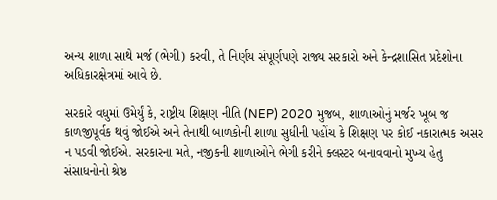અન્ય શાળા સાથે મર્જ (ભેગી) કરવી, તે નિર્ણય સંપૂર્ણપણે રાજ્ય સરકારો અને કેન્દ્રશાસિત પ્રદેશોના અધિકારક્ષેત્રમાં આવે છે.

સરકારે વધુમાં ઉમેર્યું કે, રાષ્ટ્રીય શિક્ષણ નીતિ (NEP) 2020 મુજબ, શાળાઓનું મર્જર ખૂબ જ કાળજીપૂર્વક થવું જોઈએ અને તેનાથી બાળકોની શાળા સુધીની પહોંચ કે શિક્ષણ પર કોઈ નકારાત્મક અસર ન પડવી જોઈએ. સરકારના મતે, નજીકની શાળાઓને ભેગી કરીને ક્લસ્ટર બનાવવાનો મુખ્ય હેતુ સંસાધનોનો શ્રેષ્ઠ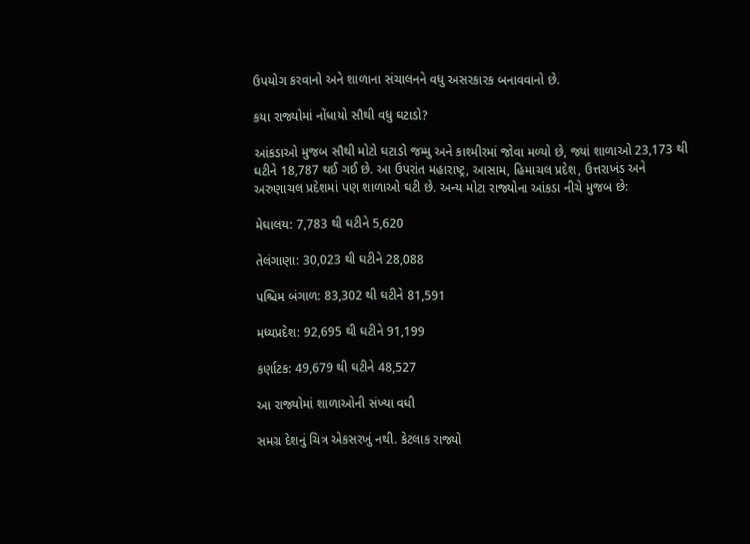ઉપયોગ કરવાનો અને શાળાના સંચાલનને વધુ અસરકારક બનાવવાનો છે.

કયા રાજ્યોમાં નોંધાયો સૌથી વધુ ઘટાડો?

આંકડાઓ મુજબ સૌથી મોટો ઘટાડો જમ્મુ અને કાશ્મીરમાં જોવા મળ્યો છે, જ્યાં શાળાઓ 23,173 થી ઘટીને 18,787 થઈ ગઈ છે. આ ઉપરાંત મહારાષ્ટ્ર, આસામ, હિમાચલ પ્રદેશ, ઉત્તરાખંડ અને અરુણાચલ પ્રદેશમાં પણ શાળાઓ ઘટી છે. અન્ય મોટા રાજ્યોના આંકડા નીચે મુજબ છે:

મેઘાલય: 7,783 થી ઘટીને 5,620

તેલંગાણા: 30,023 થી ઘટીને 28,088

પશ્ચિમ બંગાળ: 83,302 થી ઘટીને 81,591

મધ્યપ્રદેશ: 92,695 થી ઘટીને 91,199

કર્ણાટક: 49,679 થી ઘટીને 48,527

આ રાજ્યોમાં શાળાઓની સંખ્યા વધી

સમગ્ર દેશનું ચિત્ર એકસરખું નથી. કેટલાક રાજ્યો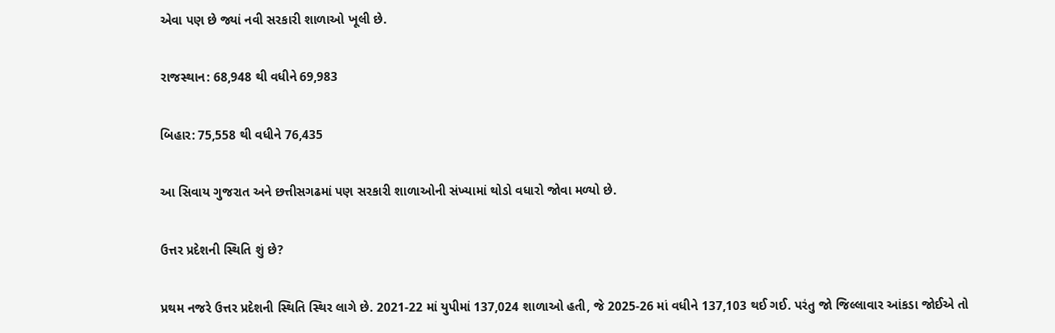એવા પણ છે જ્યાં નવી સરકારી શાળાઓ ખૂલી છે.

રાજસ્થાન: 68,948 થી વધીને 69,983

બિહાર: 75,558 થી વધીને 76,435

આ સિવાય ગુજરાત અને છત્તીસગઢમાં પણ સરકારી શાળાઓની સંખ્યામાં થોડો વધારો જોવા મળ્યો છે.

ઉત્તર પ્રદેશની સ્થિતિ શું છે?

પ્રથમ નજરે ઉત્તર પ્રદેશની સ્થિતિ સ્થિર લાગે છે. 2021-22 માં યુપીમાં 137,024 શાળાઓ હતી, જે 2025-26 માં વધીને 137,103 થઈ ગઈ. પરંતુ જો જિલ્લાવાર આંકડા જોઈએ તો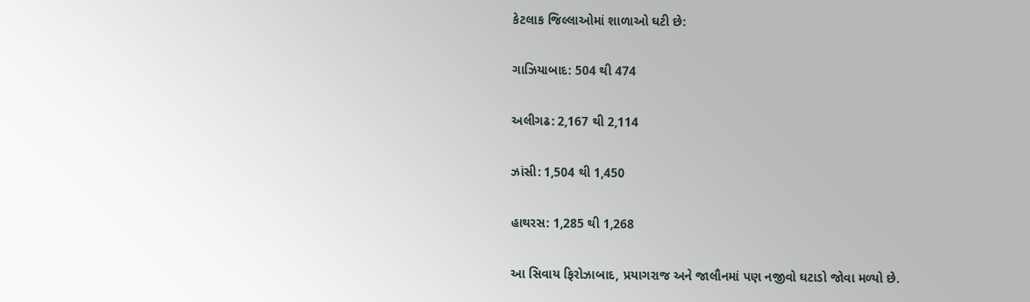કેટલાક જિલ્લાઓમાં શાળાઓ ઘટી છે:

ગાઝિયાબાદ: 504 થી 474

અલીગઢ: 2,167 થી 2,114

ઝાંસી: 1,504 થી 1,450

હાથરસ: 1,285 થી 1,268

આ સિવાય ફિરોઝાબાદ, પ્રયાગરાજ અને જાલૌનમાં પણ નજીવો ઘટાડો જોવા મળ્યો છે.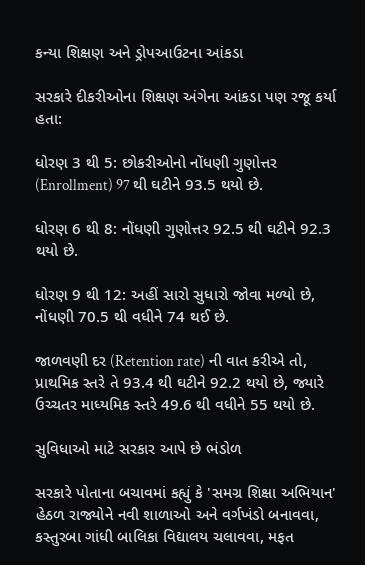કન્યા શિક્ષણ અને ડ્રોપઆઉટના આંકડા

સરકારે દીકરીઓના શિક્ષણ અંગેના આંકડા પણ રજૂ કર્યા હતા:

ધોરણ 3 થી 5: છોકરીઓનો નોંધણી ગુણોત્તર (Enrollment) 97 થી ઘટીને 93.5 થયો છે.

ધોરણ 6 થી 8: નોંધણી ગુણોત્તર 92.5 થી ઘટીને 92.3 થયો છે.

ધોરણ 9 થી 12: અહીં સારો સુધારો જોવા મળ્યો છે, નોંધણી 70.5 થી વધીને 74 થઈ છે.

જાળવણી દર (Retention rate) ની વાત કરીએ તો, પ્રાથમિક સ્તરે તે 93.4 થી ઘટીને 92.2 થયો છે, જ્યારે ઉચ્ચતર માધ્યમિક સ્તરે 49.6 થી વધીને 55 થયો છે.

સુવિધાઓ માટે સરકાર આપે છે ભંડોળ

સરકારે પોતાના બચાવમાં કહ્યું કે 'સમગ્ર શિક્ષા અભિયાન' હેઠળ રાજ્યોને નવી શાળાઓ અને વર્ગખંડો બનાવવા, કસ્તુરબા ગાંધી બાલિકા વિદ્યાલય ચલાવવા, મફત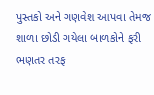પુસ્તકો અને ગણવેશ આપવા તેમજ શાળા છોડી ગયેલા બાળકોને ફરી ભણતર તરફ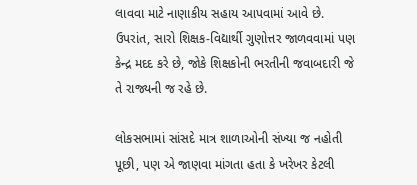લાવવા માટે નાણાકીય સહાય આપવામાં આવે છે. ઉપરાંત, સારો શિક્ષક-વિદ્યાર્થી ગુણોત્તર જાળવવામાં પણ કેન્દ્ર મદદ કરે છે, જોકે શિક્ષકોની ભરતીની જવાબદારી જે તે રાજ્યની જ રહે છે.

લોકસભામાં સાંસદે માત્ર શાળાઓની સંખ્યા જ નહોતી પૂછી, પણ એ જાણવા માંગતા હતા કે ખરેખર કેટલી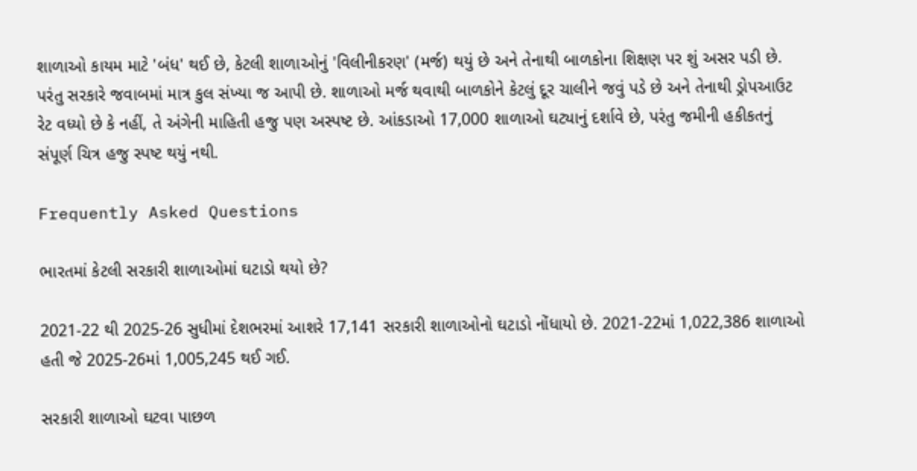શાળાઓ કાયમ માટે 'બંધ' થઈ છે, કેટલી શાળાઓનું 'વિલીનીકરણ' (મર્જ) થયું છે અને તેનાથી બાળકોના શિક્ષણ પર શું અસર પડી છે. પરંતુ સરકારે જવાબમાં માત્ર કુલ સંખ્યા જ આપી છે. શાળાઓ મર્જ થવાથી બાળકોને કેટલું દૂર ચાલીને જવું પડે છે અને તેનાથી ડ્રોપઆઉટ રેટ વધ્યો છે કે નહીં, તે અંગેની માહિતી હજુ પણ અસ્પષ્ટ છે. આંકડાઓ 17,000 શાળાઓ ઘટ્યાનું દર્શાવે છે, પરંતુ જમીની હકીકતનું સંપૂર્ણ ચિત્ર હજુ સ્પષ્ટ થયું નથી.

Frequently Asked Questions

ભારતમાં કેટલી સરકારી શાળાઓમાં ઘટાડો થયો છે?

2021-22 થી 2025-26 સુધીમાં દેશભરમાં આશરે 17,141 સરકારી શાળાઓનો ઘટાડો નોંધાયો છે. 2021-22માં 1,022,386 શાળાઓ હતી જે 2025-26માં 1,005,245 થઈ ગઈ.

સરકારી શાળાઓ ઘટવા પાછળ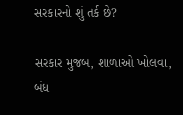સરકારનો શું તર્ક છે?

સરકાર મુજબ, શાળાઓ ખોલવા, બંધ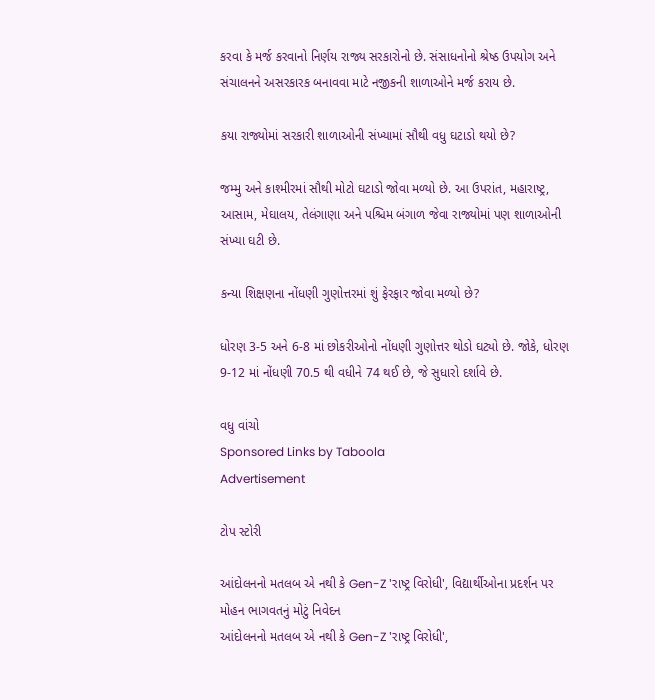કરવા કે મર્જ કરવાનો નિર્ણય રાજ્ય સરકારોનો છે. સંસાધનોનો શ્રેષ્ઠ ઉપયોગ અને સંચાલનને અસરકારક બનાવવા માટે નજીકની શાળાઓને મર્જ કરાય છે.

કયા રાજ્યોમાં સરકારી શાળાઓની સંખ્યામાં સૌથી વધુ ઘટાડો થયો છે?

જમ્મુ અને કાશ્મીરમાં સૌથી મોટો ઘટાડો જોવા મળ્યો છે. આ ઉપરાંત, મહારાષ્ટ્ર, આસામ, મેઘાલય, તેલંગાણા અને પશ્ચિમ બંગાળ જેવા રાજ્યોમાં પણ શાળાઓની સંખ્યા ઘટી છે.

કન્યા શિક્ષણના નોંધણી ગુણોત્તરમાં શું ફેરફાર જોવા મળ્યો છે?

ધોરણ 3-5 અને 6-8 માં છોકરીઓનો નોંધણી ગુણોત્તર થોડો ઘટ્યો છે. જોકે, ધોરણ 9-12 માં નોંધણી 70.5 થી વધીને 74 થઈ છે, જે સુધારો દર્શાવે છે.

વધુ વાંચો
Sponsored Links by Taboola
Advertisement

ટોપ સ્ટોરી

આંદોલનનો મતલબ એ નથી કે Gen-Z 'રાષ્ટ્ર વિરોધી', વિદ્યાર્થીઓના પ્રદર્શન પર મોહન ભાગવતનું મોટું નિવેદન
આંદોલનનો મતલબ એ નથી કે Gen-Z 'રાષ્ટ્ર વિરોધી',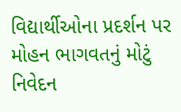વિદ્યાર્થીઓના પ્રદર્શન પર મોહન ભાગવતનું મોટું નિવેદન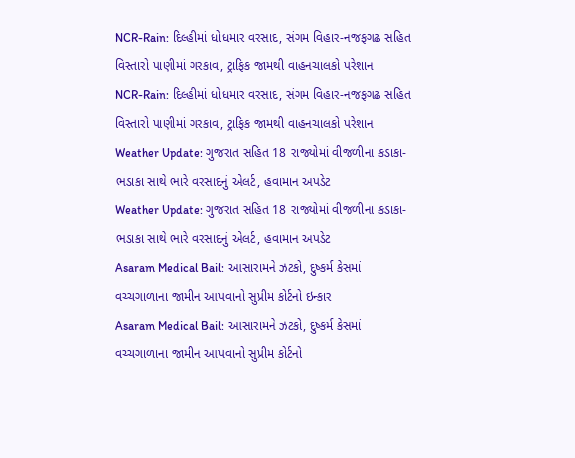NCR-Rain: દિલ્હીમાં ધોધમાર વરસાદ, સંગમ વિહાર-નજફગઢ સહિત વિસ્તારો પાણીમાં ગરકાવ, ટ્રાફિક જામથી વાહનચાલકો પરેશાન
NCR-Rain: દિલ્હીમાં ધોધમાર વરસાદ, સંગમ વિહાર-નજફગઢ સહિત વિસ્તારો પાણીમાં ગરકાવ, ટ્રાફિક જામથી વાહનચાલકો પરેશાન
Weather Update: ગુજરાત સહિત 18 રાજ્યોમાં વીજળીના કડાકા-ભડાકા સાથે ભારે વરસાદનું એલર્ટ, હવામાન અપડેટ
Weather Update: ગુજરાત સહિત 18 રાજ્યોમાં વીજળીના કડાકા-ભડાકા સાથે ભારે વરસાદનું એલર્ટ, હવામાન અપડેટ
Asaram Medical Bail: આસારામને ઝટકો, દુષ્કર્મ કેસમાં વચ્ચગાળાના જામીન આપવાનો સુપ્રીમ કોર્ટનો ઇન્કાર
Asaram Medical Bail: આસારામને ઝટકો, દુષ્કર્મ કેસમાં વચ્ચગાળાના જામીન આપવાનો સુપ્રીમ કોર્ટનો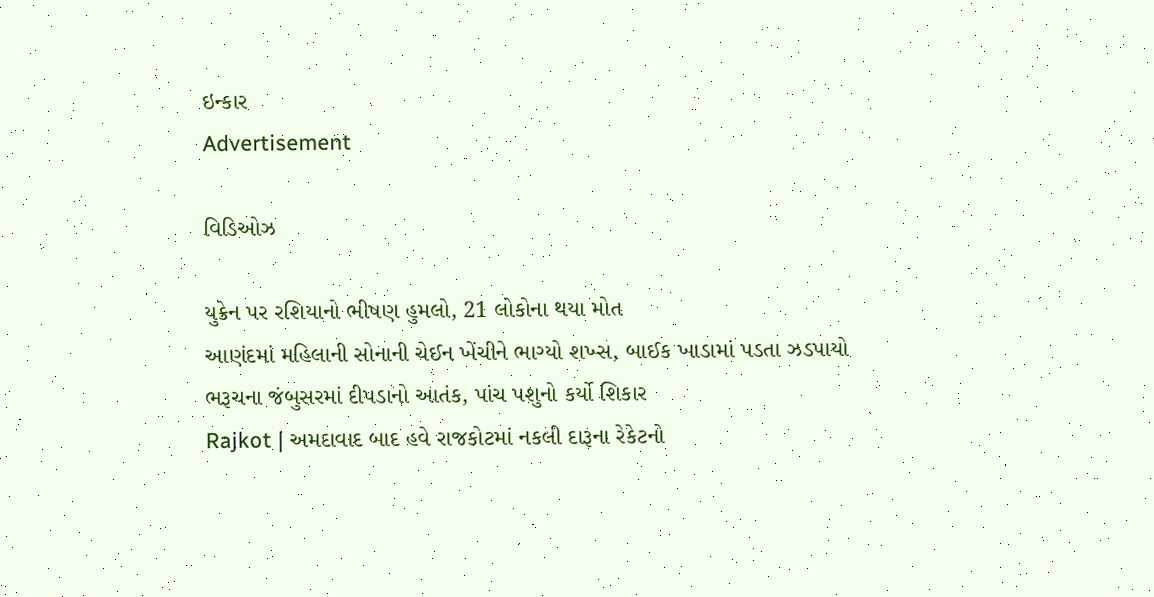ઇન્કાર
Advertisement

વિડિઓઝ

યુક્રેન પર રશિયાનો ભીષણ હુમલો, 21 લોકોના થયા મોત
આણંદમાં મહિલાની સોનાની ચેઈન ખેંચીને ભાગ્યો શખ્સ, બાઈક ખાડામાં પડતા ઝડપાયો
ભરૂચના જંબુસરમાં દીપડાનો આતંક, પાંચ પશુનો કર્યો શિકાર
Rajkot | અમદાવાદ બાદ હવે રાજકોટમાં નકલી દારૂના રેકેટનો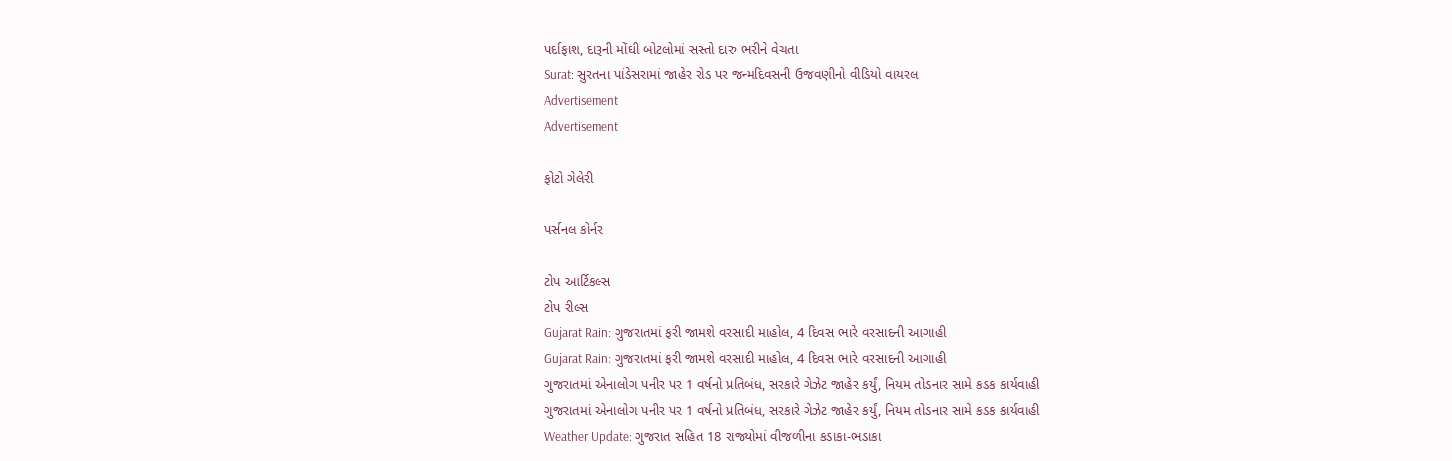પર્દાફાશ, દારૂની મોંઘી બોટલોમાં સસ્તો દારુ ભરીને વેચતા
Surat: સુરતના પાંડેસરામાં જાહેર રોડ પર જન્મદિવસની ઉજવણીનો વીડિયો વાયરલ
Advertisement
Advertisement

ફોટો ગેલેરી

પર્સનલ કોર્નર

ટોપ આર્ટિકલ્સ
ટોપ રીલ્સ
Gujarat Rain: ગુજરાતમાં ફરી જામશે વરસાદી માહોલ, 4 દિવસ ભારે વરસાદની આગાહી
Gujarat Rain: ગુજરાતમાં ફરી જામશે વરસાદી માહોલ, 4 દિવસ ભારે વરસાદની આગાહી
ગુજરાતમાં એનાલોગ પનીર પર 1 વર્ષનો પ્રતિબંધ, સરકારે ગેઝેટ જાહેર કર્યું, નિયમ તોડનાર સામે કડક કાર્યવાહી
ગુજરાતમાં એનાલોગ પનીર પર 1 વર્ષનો પ્રતિબંધ, સરકારે ગેઝેટ જાહેર કર્યું, નિયમ તોડનાર સામે કડક કાર્યવાહી
Weather Update: ગુજરાત સહિત 18 રાજ્યોમાં વીજળીના કડાકા-ભડાકા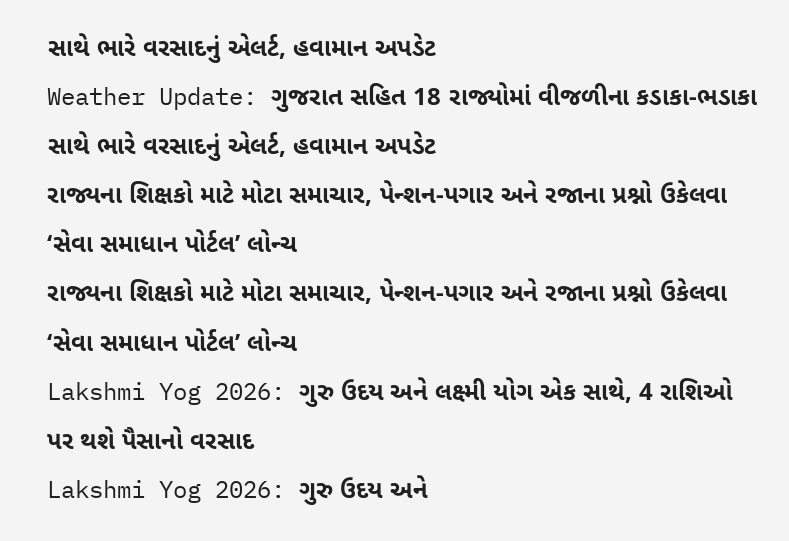સાથે ભારે વરસાદનું એલર્ટ, હવામાન અપડેટ
Weather Update: ગુજરાત સહિત 18 રાજ્યોમાં વીજળીના કડાકા-ભડાકા સાથે ભારે વરસાદનું એલર્ટ, હવામાન અપડેટ
રાજ્યના શિક્ષકો માટે મોટા સમાચાર, પેન્શન-પગાર અને રજાના પ્રશ્નો ઉકેલવા ‘સેવા સમાધાન પોર્ટલ’ લોન્ચ
રાજ્યના શિક્ષકો માટે મોટા સમાચાર, પેન્શન-પગાર અને રજાના પ્રશ્નો ઉકેલવા ‘સેવા સમાધાન પોર્ટલ’ લોન્ચ
Lakshmi Yog 2026: ગુરુ ઉદય અને લક્ષ્મી યોગ એક સાથે, 4 રાશિઓ પર થશે પૈસાનો વરસાદ
Lakshmi Yog 2026: ગુરુ ઉદય અને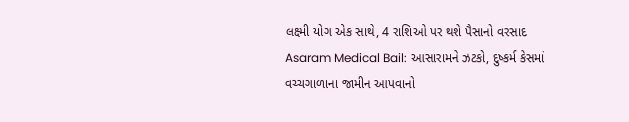લક્ષ્મી યોગ એક સાથે, 4 રાશિઓ પર થશે પૈસાનો વરસાદ
Asaram Medical Bail: આસારામને ઝટકો, દુષ્કર્મ કેસમાં વચ્ચગાળાના જામીન આપવાનો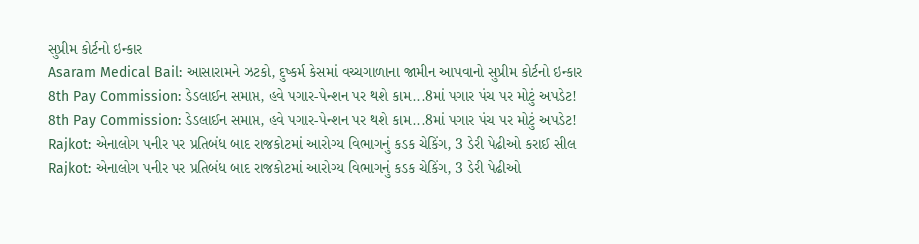સુપ્રીમ કોર્ટનો ઇન્કાર
Asaram Medical Bail: આસારામને ઝટકો, દુષ્કર્મ કેસમાં વચ્ચગાળાના જામીન આપવાનો સુપ્રીમ કોર્ટનો ઇન્કાર
8th Pay Commission: ડેડલાઈન સમાપ્ત, હવે પગાર-પેન્શન પર થશે કામ...8માં પગાર પંચ પર મોટું અપડેટ!
8th Pay Commission: ડેડલાઈન સમાપ્ત, હવે પગાર-પેન્શન પર થશે કામ...8માં પગાર પંચ પર મોટું અપડેટ!
Rajkot: એનાલોગ પનીર પર પ્રતિબંધ બાદ રાજકોટમાં આરોગ્ય વિભાગનું કડક ચેકિંગ, 3 ડેરી પેઢીઓ કરાઈ સીલ
Rajkot: એનાલોગ પનીર પર પ્રતિબંધ બાદ રાજકોટમાં આરોગ્ય વિભાગનું કડક ચેકિંગ, 3 ડેરી પેઢીઓ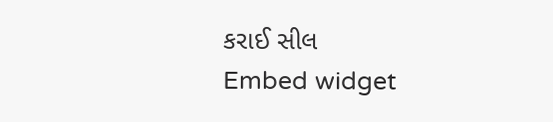કરાઈ સીલ
Embed widget